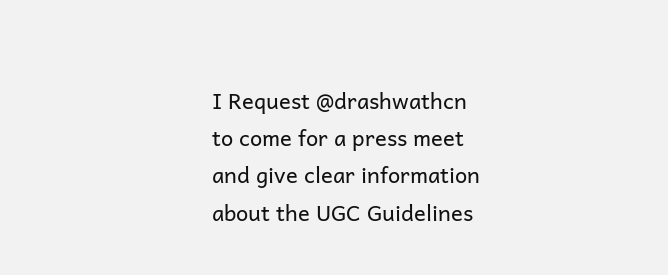I Request @drashwathcn to come for a press meet and give clear information about the UGC Guidelines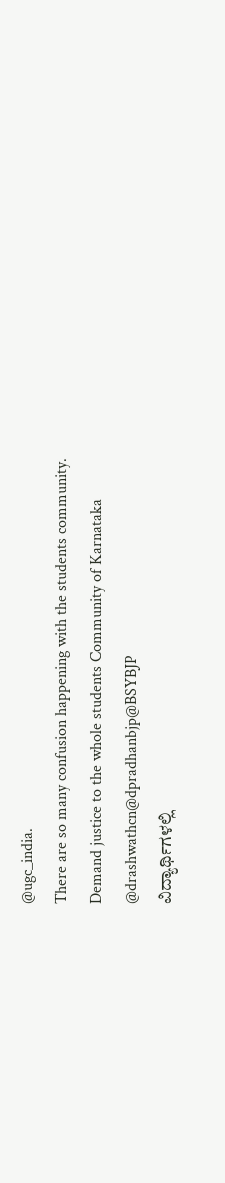@ugc_india.
There are so many confusion happening with the students community.
Demand justice to the whole students Community of Karnataka @drashwathcn@dpradhanbjp@BSYBJP
ವಿದ್ಯಾರ್ಥಿಗಳಲ್ಲಿ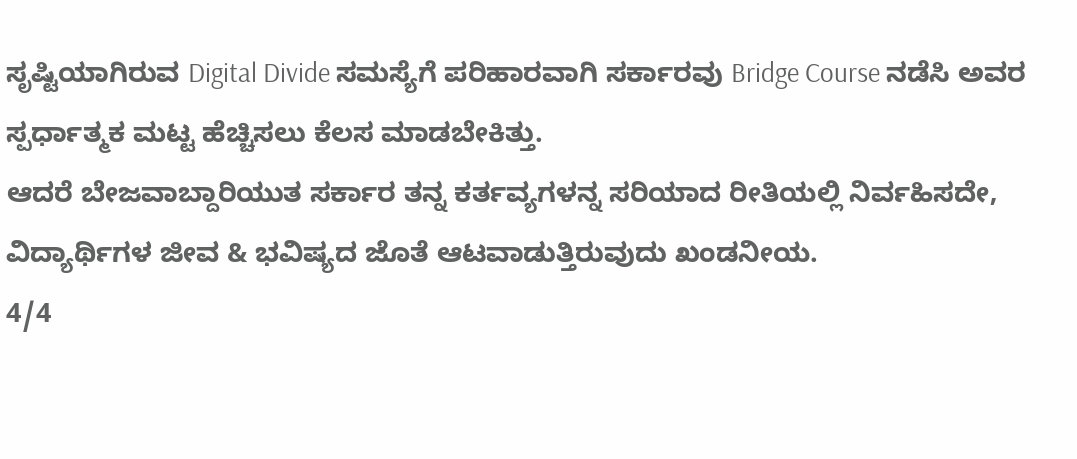ಸೃಷ್ಟಿಯಾಗಿರುವ Digital Divide ಸಮಸ್ಯೆಗೆ ಪರಿಹಾರವಾಗಿ ಸರ್ಕಾರವು Bridge Course ನಡೆಸಿ ಅವರ ಸ್ಪರ್ಧಾತ್ಮಕ ಮಟ್ಟ ಹೆಚ್ಚಿಸಲು ಕೆಲಸ ಮಾಡಬೇಕಿತ್ತು.
ಆದರೆ ಬೇಜವಾಬ್ದಾರಿಯುತ ಸರ್ಕಾರ ತನ್ನ ಕರ್ತವ್ಯಗಳನ್ನ ಸರಿಯಾದ ರೀತಿಯಲ್ಲಿ ನಿರ್ವಹಿಸದೇ, ವಿದ್ಯಾರ್ಥಿಗಳ ಜೀವ & ಭವಿಷ್ಯದ ಜೊತೆ ಆಟವಾಡುತ್ತಿರುವುದು ಖಂಡನೀಯ.
4/4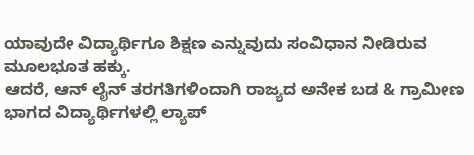ಯಾವುದೇ ವಿದ್ಯಾರ್ಥಿಗೂ ಶಿಕ್ಷಣ ಎನ್ನುವುದು ಸಂವಿಧಾನ ನೀಡಿರುವ ಮೂಲಭೂತ ಹಕ್ಕು.
ಆದರೆ, ಆನ್ ಲೈನ್ ತರಗತಿಗಳಿಂದಾಗಿ ರಾಜ್ಯದ ಅನೇಕ ಬಡ & ಗ್ರಾಮೀಣ ಭಾಗದ ವಿದ್ಯಾರ್ಥಿಗಳಲ್ಲಿ ಲ್ಯಾಪ್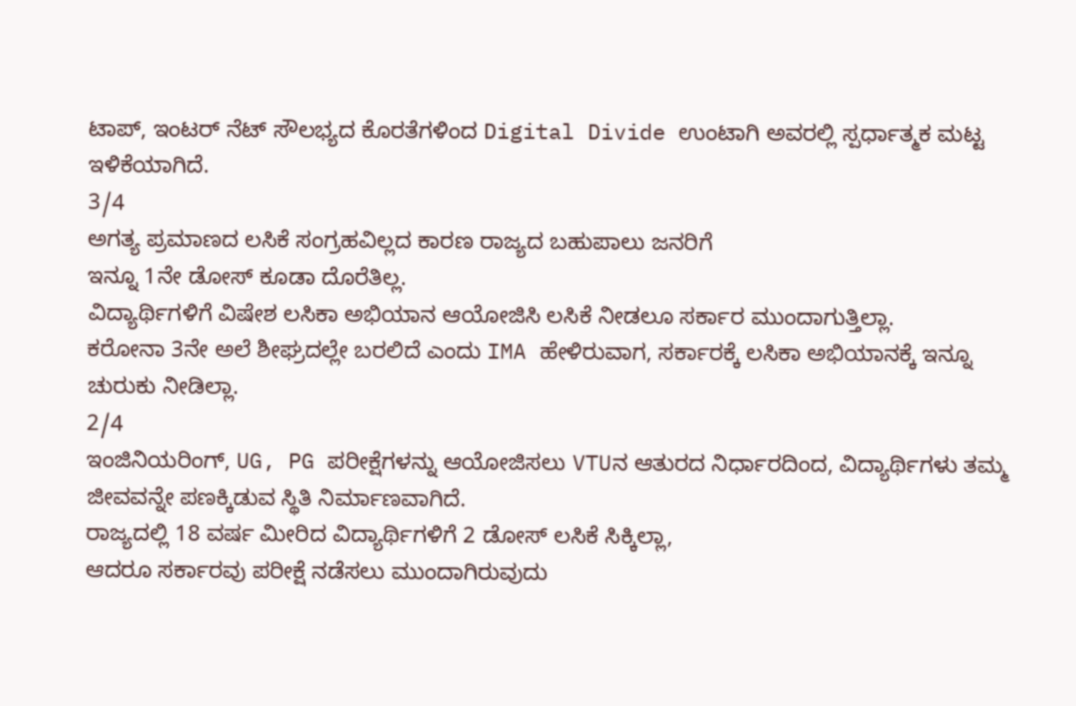ಟಾಪ್, ಇಂಟರ್ ನೆಟ್ ಸೌಲಭ್ಯದ ಕೊರತೆಗಳಿಂದ Digital Divide ಉಂಟಾಗಿ ಅವರಲ್ಲಿ ಸ್ಪರ್ಧಾತ್ಮಕ ಮಟ್ಟ ಇಳಿಕೆಯಾಗಿದೆ.
3/4
ಅಗತ್ಯ ಪ್ರಮಾಣದ ಲಸಿಕೆ ಸಂಗ್ರಹವಿಲ್ಲದ ಕಾರಣ ರಾಜ್ಯದ ಬಹುಪಾಲು ಜನರಿಗೆ
ಇನ್ನೂ 1ನೇ ಡೋಸ್ ಕೂಡಾ ದೊರೆತಿಲ್ಲ.
ವಿದ್ಯಾರ್ಥಿಗಳಿಗೆ ವಿಷೇಶ ಲಸಿಕಾ ಅಭಿಯಾನ ಆಯೋಜಿಸಿ ಲಸಿಕೆ ನೀಡಲೂ ಸರ್ಕಾರ ಮುಂದಾಗುತ್ತಿಲ್ಲಾ.
ಕರೋನಾ 3ನೇ ಅಲೆ ಶೀಘ್ರದಲ್ಲೇ ಬರಲಿದೆ ಎಂದು IMA ಹೇಳಿರುವಾಗ, ಸರ್ಕಾರಕ್ಕೆ ಲಸಿಕಾ ಅಭಿಯಾನಕ್ಕೆ ಇನ್ನೂ ಚುರುಕು ನೀಡಿಲ್ಲಾ.
2/4
ಇಂಜಿನಿಯರಿಂಗ್, UG, PG ಪರೀಕ್ಷೆಗಳನ್ನು ಆಯೋಜಿಸಲು VTUನ ಆತುರದ ನಿರ್ಧಾರದಿಂದ, ವಿದ್ಯಾರ್ಥಿಗಳು ತಮ್ಮ ಜೀವವನ್ನೇ ಪಣಕ್ಕಿಡುವ ಸ್ಥಿತಿ ನಿರ್ಮಾಣವಾಗಿದೆ.
ರಾಜ್ಯದಲ್ಲಿ 18 ವರ್ಷ ಮೀರಿದ ವಿದ್ಯಾರ್ಥಿಗಳಿಗೆ 2 ಡೋಸ್ ಲಸಿಕೆ ಸಿಕ್ಕಿಲ್ಲಾ,
ಆದರೂ ಸರ್ಕಾರವು ಪರೀಕ್ಷೆ ನಡೆಸಲು ಮುಂದಾಗಿರುವುದು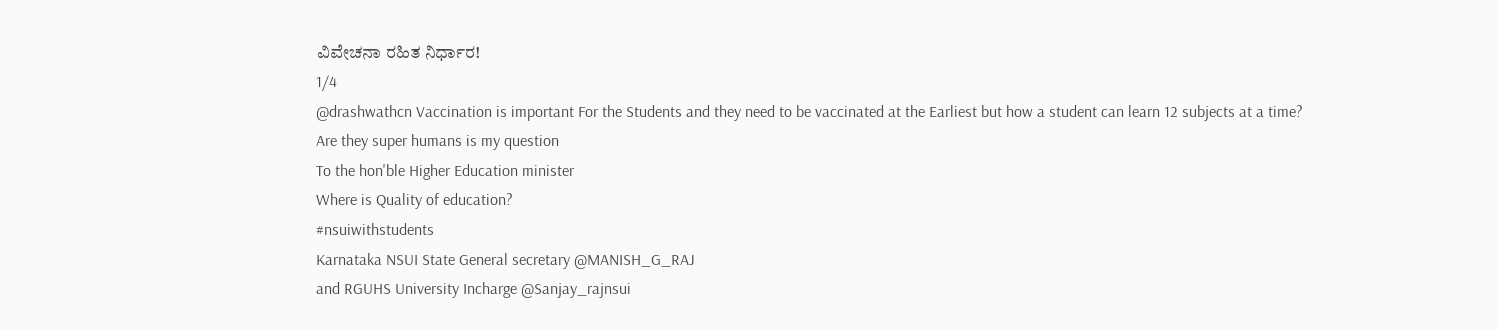ವಿವೇಚನಾ ರಹಿತ ನಿರ್ಧಾರ!
1/4
@drashwathcn Vaccination is important For the Students and they need to be vaccinated at the Earliest but how a student can learn 12 subjects at a time?
Are they super humans is my question
To the hon'ble Higher Education minister
Where is Quality of education?
#nsuiwithstudents
Karnataka NSUI State General secretary @MANISH_G_RAJ
and RGUHS University Incharge @Sanjay_rajnsui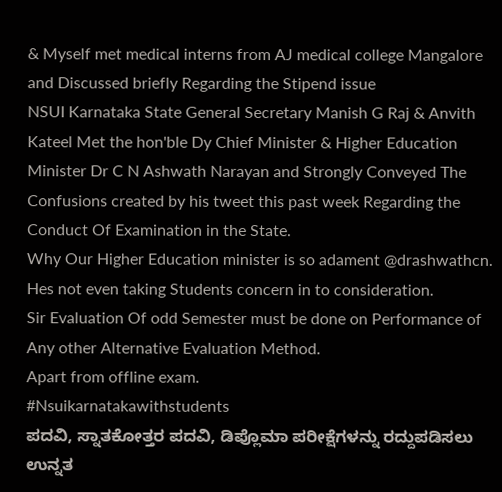& Myself met medical interns from AJ medical college Mangalore and Discussed briefly Regarding the Stipend issue
NSUI Karnataka State General Secretary Manish G Raj & Anvith Kateel Met the hon'ble Dy Chief Minister & Higher Education Minister Dr C N Ashwath Narayan and Strongly Conveyed The Confusions created by his tweet this past week Regarding the Conduct Of Examination in the State.
Why Our Higher Education minister is so adament @drashwathcn.
Hes not even taking Students concern in to consideration.
Sir Evaluation Of odd Semester must be done on Performance of Any other Alternative Evaluation Method.
Apart from offline exam.
#Nsuikarnatakawithstudents
ಪದವಿ, ಸ್ನಾತಕೋತ್ತರ ಪದವಿ, ಡಿಪ್ಲೊಮಾ ಪರೀಕ್ಷೆಗಳನ್ನು ರದ್ದುಪಡಿಸಲು ಉನ್ನತ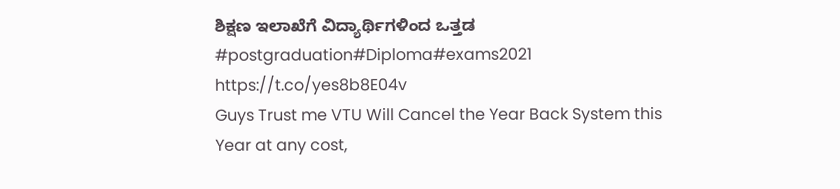ಶಿಕ್ಷಣ ಇಲಾಖೆಗೆ ವಿದ್ಯಾರ್ಥಿಗಳಿಂದ ಒತ್ತಡ
#postgraduation#Diploma#exams2021
https://t.co/yes8b8E04v
Guys Trust me VTU Will Cancel the Year Back System this Year at any cost,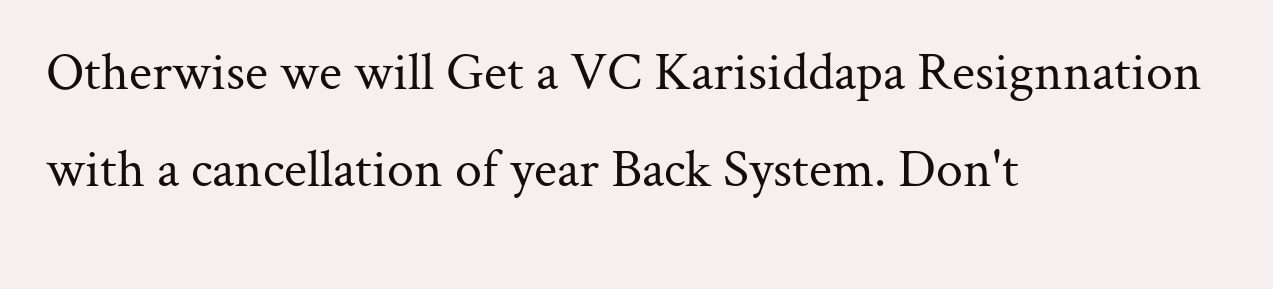Otherwise we will Get a VC Karisiddapa Resignnation with a cancellation of year Back System. Don't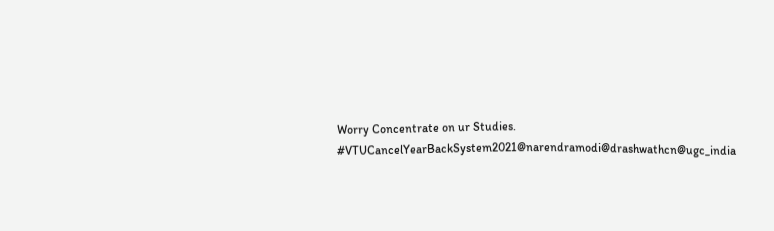Worry Concentrate on ur Studies.
#VTUCancelYearBackSystem2021@narendramodi@drashwathcn@ugc_india